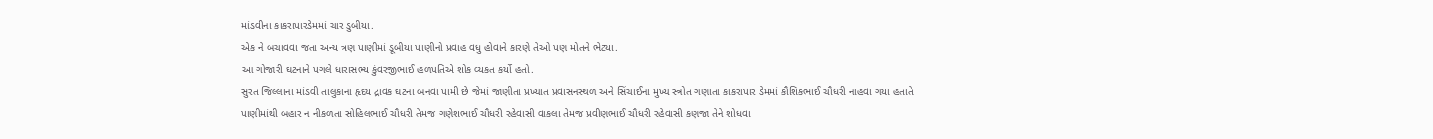માંડવીના કાકરાપારડેમમાં ચાર ડુબીયા.
એક ને બચાવવા જતા અન્ય ત્રણ પાણીમાં ડૂબીયા પાણીનો પ્રવાહ વધુ હોવાને કારણે તેઓ પણ મોતને ભેટ્યા.
આ ગોજારી ઘટનાને પગલે ધારાસભ્ય કુંવરજીભાઈ હળપતિએ શોક વ્યકત કર્યો હતો.
સુરત જિલ્લાના માંડવી તાલુકાના હૃદય દ્રાવક ઘટના બનવા પામી છે જેમાં જાણીતા પ્રખ્યાત પ્રવાસનસ્થળ અને સિંચાઈના મુખ્ય સ્ત્રોત ગણાતા કાકરાપાર ડેમમાં કૌશિકભાઈ ચૌધરી નાહવા ગયા હતાતે પાણીમાંથી બહાર ન નીકળતા સોહિલભાઈ ચૌધરી તેમજ ગણેશભાઈ ચૌધરી રહેવાસી વાકલા તેમજ પ્રવીણભાઈ ચૌધરી રહેવાસી કણજા તેને શોધવા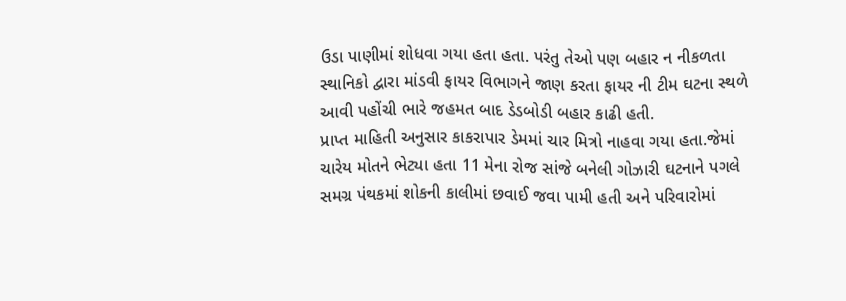ઉડા પાણીમાં શોધવા ગયા હતા હતા. પરંતુ તેઓ પણ બહાર ન નીકળતા સ્થાનિકો દ્વારા માંડવી ફાયર વિભાગને જાણ કરતા ફાયર ની ટીમ ઘટના સ્થળે આવી પહોંચી ભારે જહમત બાદ ડેડબોડી બહાર કાઢી હતી.
પ્રાપ્ત માહિતી અનુસાર કાકરાપાર ડેમમાં ચાર મિત્રો નાહવા ગયા હતા.જેમાં ચારેય મોતને ભેટ્યા હતા 11 મેના રોજ સાંજે બનેલી ગોઝારી ઘટનાને પગલે સમગ્ર પંથકમાં શોકની કાલીમાં છવાઈ જવા પામી હતી અને પરિવારોમાં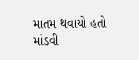માતમ થવાયો હતો માંડવી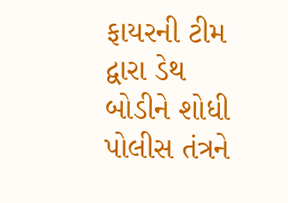ફાયરની ટીમ દ્વારા ડેથ બોડીને શોધી પોલીસ તંત્રને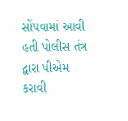સોંપવામાં આવી હતી પોલીસ તંત્ર દ્વારા પીએમ કરાવી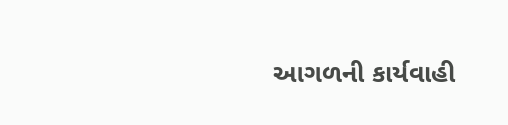આગળની કાર્યવાહી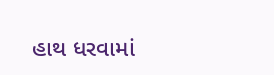હાથ ધરવામાં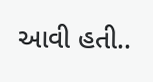આવી હતી..